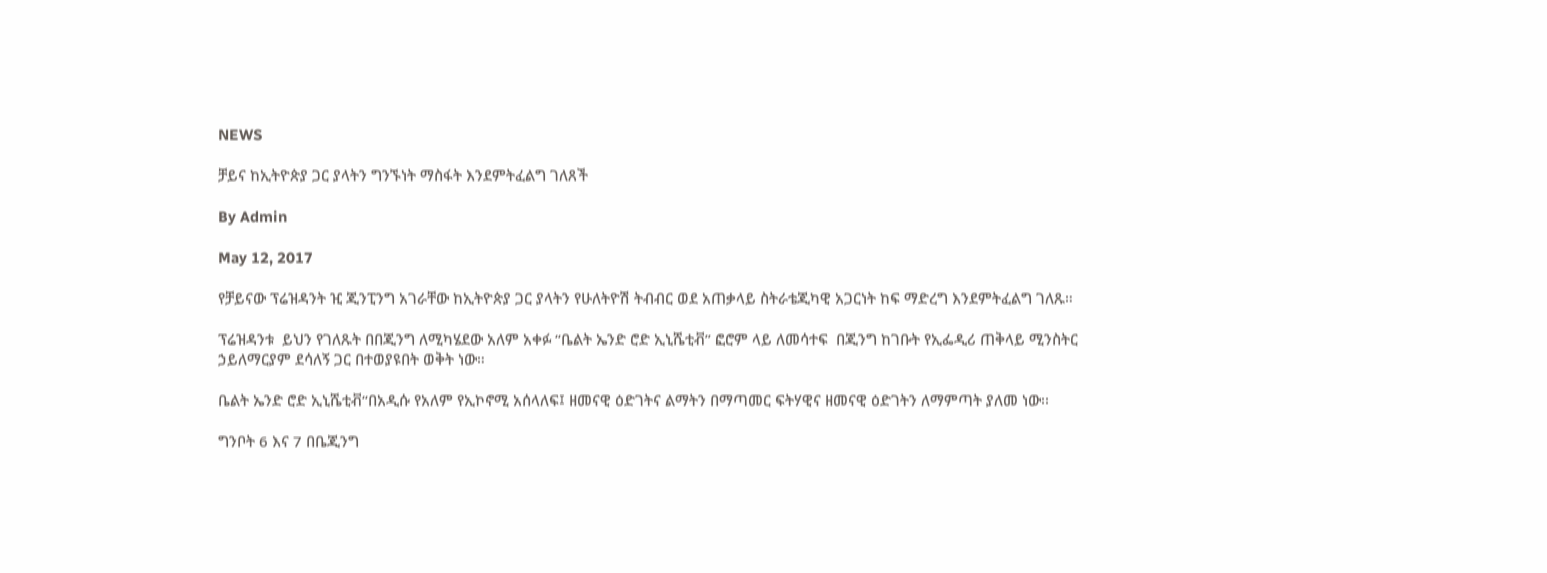NEWS

ቻይና ከኢትዮጵያ ጋር ያላትን ግንኙነት ማስፋት እንደምትፈልግ ገለጸች

By Admin

May 12, 2017

የቻይናው ፕሬዝዳንት ዢ ጂንፒንግ አገራቸው ከኢትዮጵያ ጋር ያላትን የሁለትዮሽ ትብብር ወደ አጠቃላይ ስትራቴጂካዊ አጋርነት ከፍ ማድረግ እንደምትፈልግ ገለጹ።

ፕሬዝዳንቱ  ይህን የገለጹት በበጂንግ ለሚካሄደው አለም አቀፉ “ቤልት ኤንድ ሮድ ኢኒሼቲቭ” ፎሮም ላይ ለመሳተፍ  በጂንግ ከገቡት የኢፌዲሪ ጠቅላይ ሚንስትር ኃይለማርያም ደሳለኝ ጋር በተወያዩበት ወቅት ነው።

ቤልት ኤንድ ሮድ ኢኒሼቲቭ“በአዲሱ የአለም የኢኮኖሚ አሰላለፍ፤ ዘመናዊ ዕድገትና ልማትን በማጣመር ፍትሃዊና ዘመናዊ ዕድገትን ለማምጣት ያለመ ነው፡፡

ግንቦት 6 እና 7 በቤጂንግ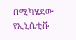በሚካሄደው የኢኒሴቲቩ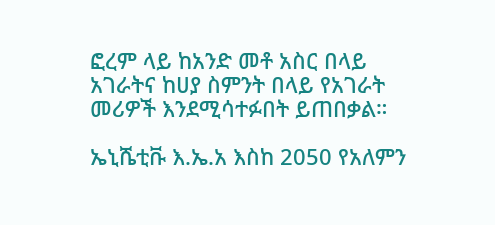ፎረም ላይ ከአንድ መቶ አስር በላይ አገራትና ከሀያ ስምንት በላይ የአገራት መሪዎች እንደሚሳተፉበት ይጠበቃል።

ኤኒሼቲቩ እ.ኤ.አ እስከ 2050 የአለምን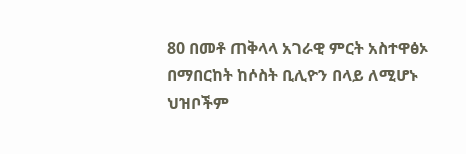80 በመቶ ጠቅላላ አገራዊ ምርት አስተዋፅኦ በማበርከት ከሶስት ቢሊዮን በላይ ለሚሆኑ ህዝቦችም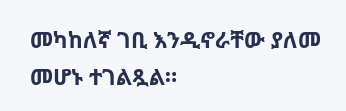መካከለኛ ገቢ እንዲኖራቸው ያለመ መሆኑ ተገልጿል።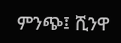ምንጭ፤ ሺንዋ